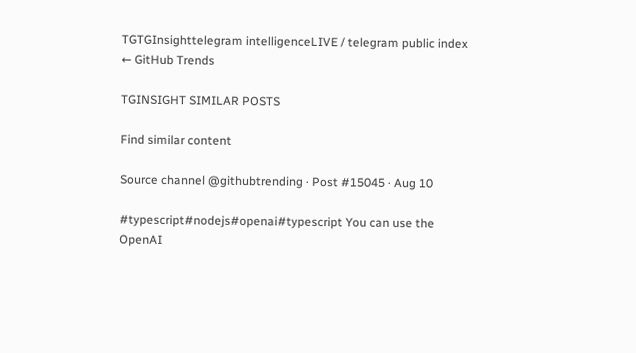TGTGInsighttelegram intelligenceLIVE / telegram public index
← GitHub Trends

TGINSIGHT SIMILAR POSTS

Find similar content

Source channel @githubtrending · Post #15045 · Aug 10

#typescript#nodejs#openai#typescript You can use the OpenAI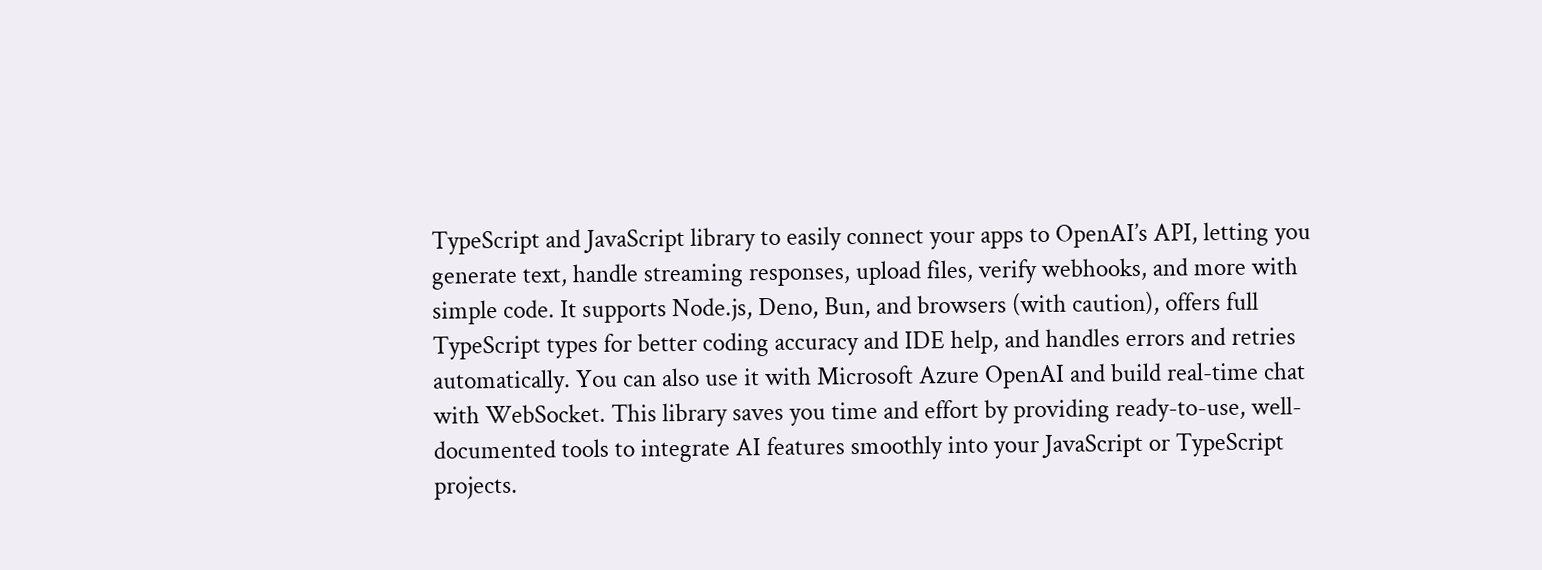TypeScript and JavaScript library to easily connect your apps to OpenAI’s API, letting you generate text, handle streaming responses, upload files, verify webhooks, and more with simple code. It supports Node.js, Deno, Bun, and browsers (with caution), offers full TypeScript types for better coding accuracy and IDE help, and handles errors and retries automatically. You can also use it with Microsoft Azure OpenAI and build real-time chat with WebSocket. This library saves you time and effort by providing ready-to-use, well-documented tools to integrate AI features smoothly into your JavaScript or TypeScript projects.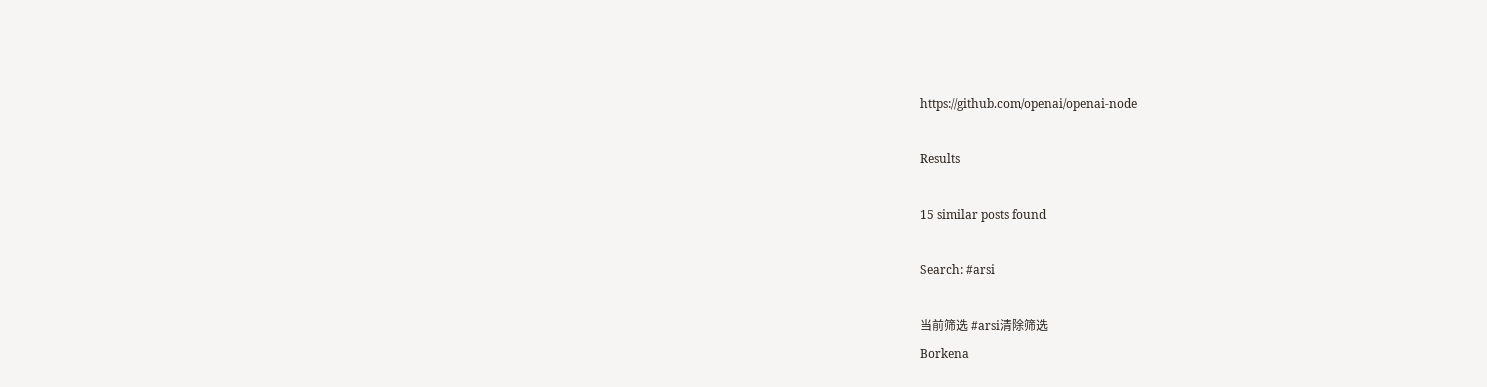https://github.com/openai/openai-node

Results

15 similar posts found

Search: #arsi

当前筛选 #arsi清除筛选
Borkena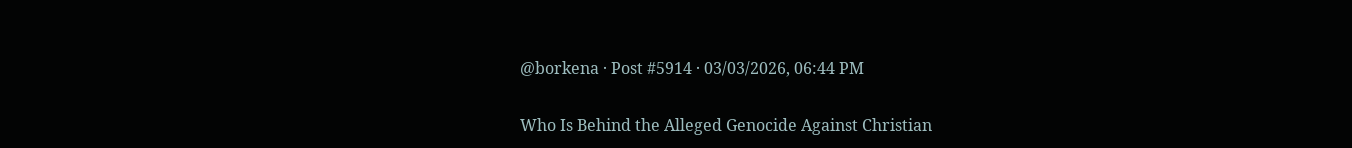@borkena · Post #5914 · 03/03/2026, 06:44 PM

Who Is Behind the Alleged Genocide Against Christian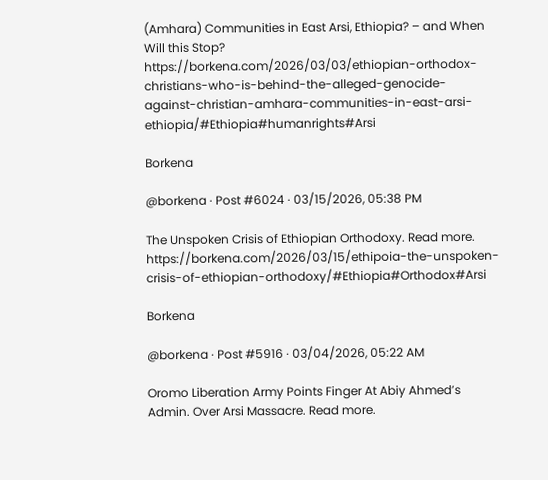(Amhara) Communities in East Arsi, Ethiopia? – and When Will this Stop? https://borkena.com/2026/03/03/ethiopian-orthodox-christians-who-is-behind-the-alleged-genocide-against-christian-amhara-communities-in-east-arsi-ethiopia/#Ethiopia#humanrights#Arsi

Borkena

@borkena · Post #6024 · 03/15/2026, 05:38 PM

The Unspoken Crisis of Ethiopian Orthodoxy. Read more. https://borkena.com/2026/03/15/ethipoia-the-unspoken-crisis-of-ethiopian-orthodoxy/#Ethiopia#Orthodox#Arsi

Borkena

@borkena · Post #5916 · 03/04/2026, 05:22 AM

Oromo Liberation Army Points Finger At Abiy Ahmed’s Admin. Over Arsi Massacre. Read more.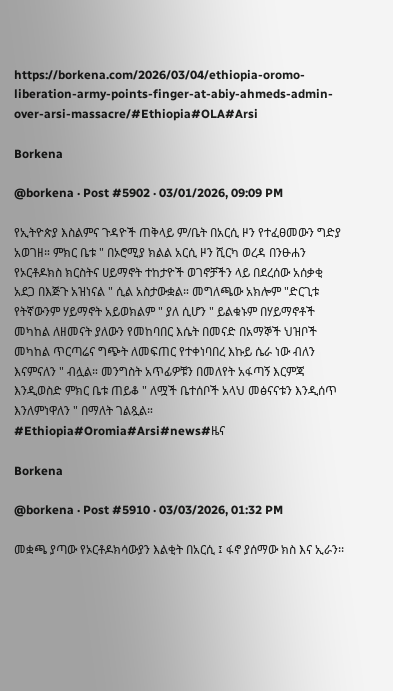https://borkena.com/2026/03/04/ethiopia-oromo-liberation-army-points-finger-at-abiy-ahmeds-admin-over-arsi-massacre/#Ethiopia#OLA#Arsi

Borkena

@borkena · Post #5902 · 03/01/2026, 09:09 PM

የኢትዮጵያ እስልምና ጉዳዮች ጠቅላይ ም/ቤት በአርሲ ዞን የተፈፀመውን ግድያ አወገዘ። ምክር ቤቱ " በኦሮሚያ ክልል አርሲ ዞን ሺርካ ወረዳ በንፁሐን የኦርቶዶክስ ክርስትና ሀይማኖት ተከታዮች ወገኖቻችን ላይ በደረሰው አሰቃቂ አደጋ በእጅጉ አዝነናል " ሲል አስታውቋል። መግለጫው አክሎም "ድርጊቱ የትኛውንም ሃይማኖት አይወክልም " ያለ ሲሆን " ይልቁኑም በሃይማኖቶች መካከል ለዘመናት ያለውን የመከባበር እሴት በመናድ በአማኞች ህዝቦች መካከል ጥርጣሬና ግጭት ለመፍጠር የተቀነባበረ እኩይ ሴራ ነው ብለን እናምናለን " ብሏል። መንግስት አጥፊዎቹን በመለየት አፋጣኝ እርምጃ እንዲወስድ ምክር ቤቱ ጠይቆ " ለሟች ቤተሰቦች አላህ መፅናናቱን እንዲሰጥ እንለምነዋለን " በማለት ገልጿል። #Ethiopia#Oromia#Arsi#news#ዜና

Borkena

@borkena · Post #5910 · 03/03/2026, 01:32 PM

መቋጫ ያጣው የኦርቶዶክሳውያን እልቂት በአርሲ ፤ ፋኖ ያሰማው ክስ እና ኢራን፡፡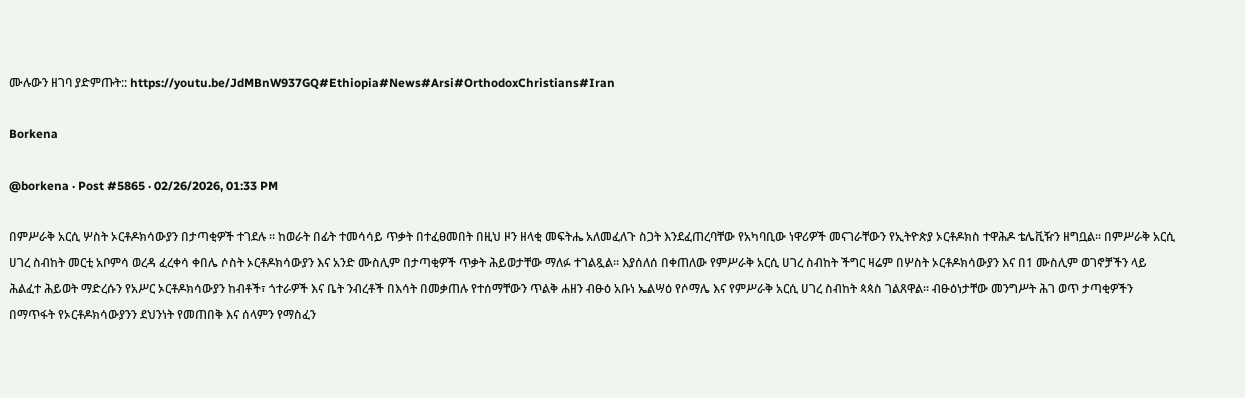ሙሉውን ዘገባ ያድምጡት:: https://youtu.be/JdMBnW937GQ#Ethiopia#News#Arsi#OrthodoxChristians#Iran

Borkena

@borkena · Post #5865 · 02/26/2026, 01:33 PM

በምሥራቅ አርሲ ሦስት ኦርቶዶክሳውያን በታጣቂዎች ተገደሉ ። ከወራት በፊት ተመሳሳይ ጥቃት በተፈፀመበት በዚህ ዞን ዘላቂ መፍትሔ አለመፈለጉ ስጋት እንደፈጠረባቸው የአካባቢው ነዋሪዎች መናገራቸውን የኢትዮጵያ ኦርቶዶክስ ተዋሕዶ ቴሌቪዥን ዘግቧል። በምሥራቅ አርሲ ሀገረ ስብከት መርቲ አቦምሳ ወረዳ ፈረቀሳ ቀበሌ ሶስት ኦርቶዶክሳውያን እና አንድ ሙስሊም በታጣቂዎች ጥቃት ሕይወታቸው ማለፉ ተገልጿል። እያሰለሰ በቀጠለው የምሥራቅ አርሲ ሀገረ ስብከት ችግር ዛሬም በሦስት ኦርቶዶክሳውያን እና በ1 ሙስሊም ወገኖቻችን ላይ ሕልፈተ ሕይወት ማድረሱን የአሥር ኦርቶዶክሳውያን ከብቶች፣ ጎተራዎች እና ቤት ንብረቶች በእሳት በመቃጠሉ የተሰማቸውን ጥልቅ ሐዘን ብፁዕ አቡነ ኤልሣዕ የሶማሌ እና የምሥራቅ አርሲ ሀገረ ስብከት ጳጳስ ገልጸዋል። ብፁዕነታቸው መንግሥት ሕገ ወጥ ታጣቂዎችን በማጥፋት የኦርቶዶክሳውያንን ደህንነት የመጠበቅ እና ሰላምን የማስፈን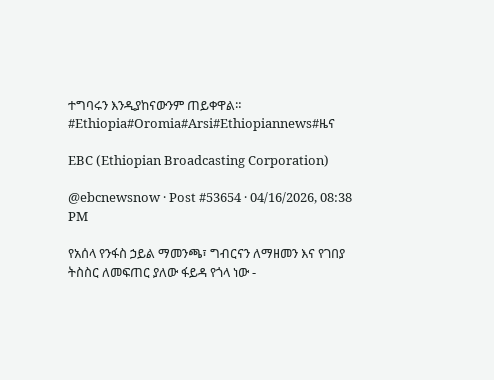ተግባሩን እንዲያከናውንም ጠይቀዋል። #Ethiopia#Oromia#Arsi#Ethiopiannews#ዜና

EBC (Ethiopian Broadcasting Corporation)

@ebcnewsnow · Post #53654 · 04/16/2026, 08:38 PM

የአሰላ የንፋስ ኃይል ማመንጫ፣ ግብርናን ለማዘመን እና የገበያ ትስስር ለመፍጠር ያለው ፋይዳ የጎላ ነው -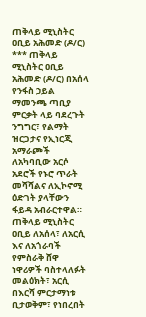ጠቅላይ ሚኒስትር ዐቢይ አሕመድ (ዶ/ር) *** ጠቅላይ ሚኒስትር ዐቢይ አሕመድ (ዶ/ር) በአሰላ የንፋስ ኃይል ማመንጫ ጣቢያ ምርቃት ላይ ባደረጉት ንግግር፣ የልማት ዝርጋታና የኢነርጂ አማራጮች ለአካባቢው አርሶ አደሮች የኑሮ ጥራት መሻሻልና ለኢኮኖሚ ዕድገት ያላቸውን ፋይዳ አብራርተዋል። ጠቅላይ ሚኒስትር ዐቢይ ለአሰላ፣ ለአርሲ እና ለአጎራባች የምስራቅ ሸዋ ነዋሪዎች ባስተላለፉት መልዕክት፣ አርሲ በእርሻ ምርታማነቱ ቢታወቅም፣ የነበረበት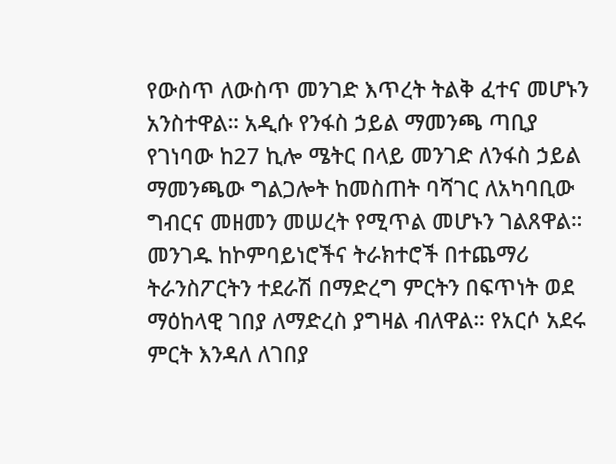የውስጥ ለውስጥ መንገድ እጥረት ትልቅ ፈተና መሆኑን አንስተዋል። አዲሱ የንፋስ ኃይል ማመንጫ ጣቢያ የገነባው ከ27 ኪሎ ሜትር በላይ መንገድ ለንፋስ ኃይል ማመንጫው ግልጋሎት ከመስጠት ባሻገር ለአካባቢው ግብርና መዘመን መሠረት የሚጥል መሆኑን ገልጸዋል። መንገዱ ከኮምባይነሮችና ትራክተሮች በተጨማሪ ትራንስፖርትን ተደራሽ በማድረግ ምርትን በፍጥነት ወደ ማዕከላዊ ገበያ ለማድረስ ያግዛል ብለዋል። የአርሶ አደሩ ምርት እንዳለ ለገበያ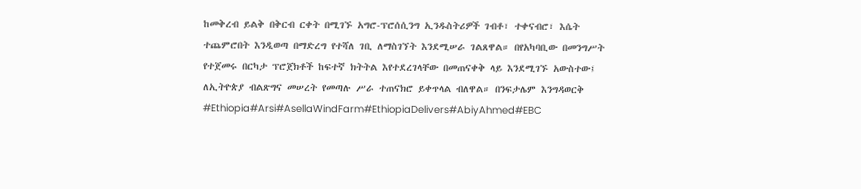ከመቅረብ ይልቅ በቅርብ ርቀት በሚገኙ አግሮ-ፕሮሰሲንግ ኢንዱስትሪዎች ገብቶ፣ ተቀናብሮ፣ እሴት ተጨምሮበት እንዲወጣ በማድረግ የተሻለ ገቢ ለማስገኘት እንደሚሠራ ገልጸዋል። በየአካባቢው በመንግሥት የተጀመሩ በርካታ ፕሮጀክቶች ከፍተኛ ክትትል እየተደረገላቸው በመጠናቀቅ ላይ እንደሚገኙ አውስተው፤ ለኢትዮጵያ ብልጽግና መሠረት የመጣሉ ሥራ ተጠናክሮ ይቀጥላል ብለዋል። በንፍታሌም እንግዳወርቅ #Ethiopia#Arsi#AsellaWindFarm#EthiopiaDelivers#AbiyAhmed#EBC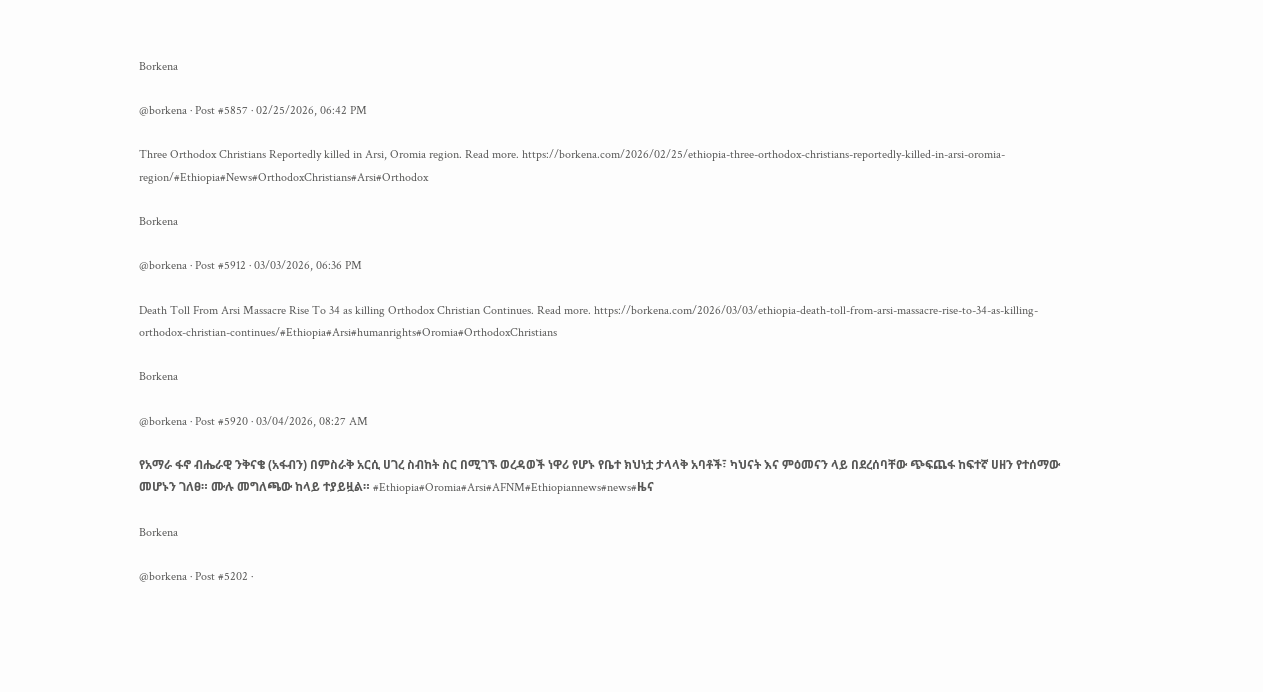Borkena

@borkena · Post #5857 · 02/25/2026, 06:42 PM

Three Orthodox Christians Reportedly killed in Arsi, Oromia region. Read more. https://borkena.com/2026/02/25/ethiopia-three-orthodox-christians-reportedly-killed-in-arsi-oromia-region/#Ethiopia#News#OrthodoxChristians#Arsi#Orthodox

Borkena

@borkena · Post #5912 · 03/03/2026, 06:36 PM

Death Toll From Arsi Massacre Rise To 34 as killing Orthodox Christian Continues. Read more. https://borkena.com/2026/03/03/ethiopia-death-toll-from-arsi-massacre-rise-to-34-as-killing-orthodox-christian-continues/#Ethiopia#Arsi#humanrights#Oromia#OrthodoxChristians

Borkena

@borkena · Post #5920 · 03/04/2026, 08:27 AM

የአማራ ፋኖ ብሔራዊ ንቅናቄ (አፋብን) በምስራቅ አርሲ ሀገረ ስብከት ስር በሚገኙ ወረዳወች ነዋሪ የሆኑ የቤተ ክህነቷ ታላላቅ አባቶች፣ ካህናት እና ምዕመናን ላይ በደረሰባቸው ጭፍጨፋ ከፍተኛ ሀዘን የተሰማው መሆኑን ገለፀ። ሙሉ መግለጫው ከላይ ተያይዟል። #Ethiopia#Oromia#Arsi#AFNM#Ethiopiannews#news#ዜና

Borkena

@borkena · Post #5202 ·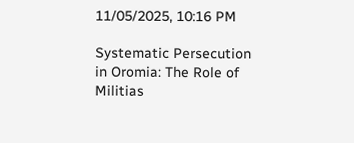11/05/2025, 10:16 PM

Systematic Persecution in Oromia: The Role of Militias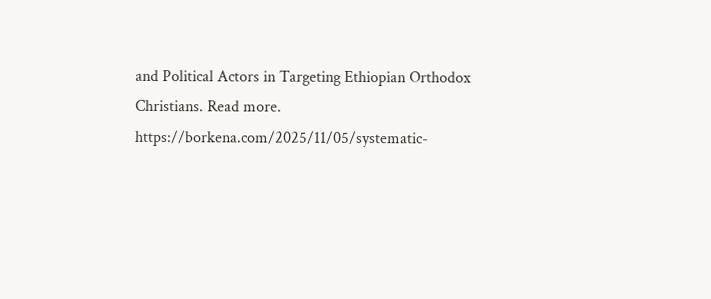and Political Actors in Targeting Ethiopian Orthodox Christians. Read more. https://borkena.com/2025/11/05/systematic-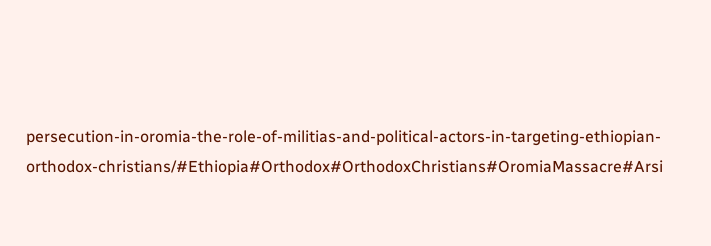persecution-in-oromia-the-role-of-militias-and-political-actors-in-targeting-ethiopian-orthodox-christians/#Ethiopia#Orthodox#OrthodoxChristians#OromiaMassacre#Arsi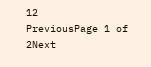12
PreviousPage 1 of 2Next